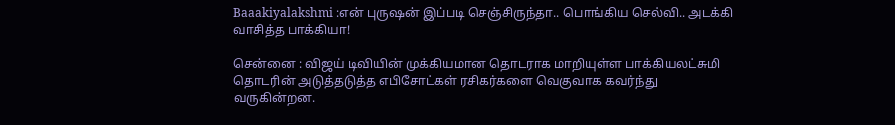Baaakiyalakshmi :என் புருஷன் இப்படி செஞ்சிருந்தா.. பொங்கிய செல்வி.. அடக்கி வாசித்த பாக்கியா!

சென்னை : விஜய் டிவியின் முக்கியமான தொடராக மாறியுள்ள பாக்கியலட்சுமி தொடரின் அடுத்தடுத்த எபிசோட்கள் ரசிகர்களை வெகுவாக கவர்ந்து வருகின்றன.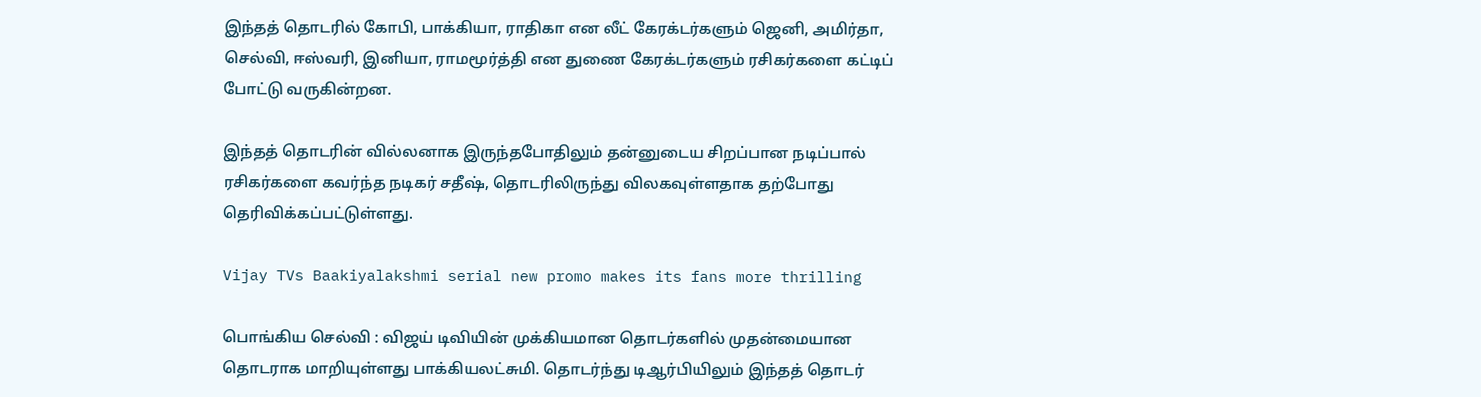இந்தத் தொடரில் கோபி, பாக்கியா, ராதிகா என லீட் கேரக்டர்களும் ஜெனி, அமிர்தா, செல்வி, ஈஸ்வரி, இனியா, ராமமூர்த்தி என துணை கேரக்டர்களும் ரசிகர்களை கட்டிப் போட்டு வருகின்றன.

இந்தத் தொடரின் வில்லனாக இருந்தபோதிலும் தன்னுடைய சிறப்பான நடிப்பால் ரசிகர்களை கவர்ந்த நடிகர் சதீஷ், தொடரிலிருந்து விலகவுள்ளதாக தற்போது தெரிவிக்கப்பட்டுள்ளது.

Vijay TVs Baakiyalakshmi serial new promo makes its fans more thrilling

பொங்கிய செல்வி : விஜய் டிவியின் முக்கியமான தொடர்களில் முதன்மையான தொடராக மாறியுள்ளது பாக்கியலட்சுமி. தொடர்ந்து டிஆர்பியிலும் இந்தத் தொடர்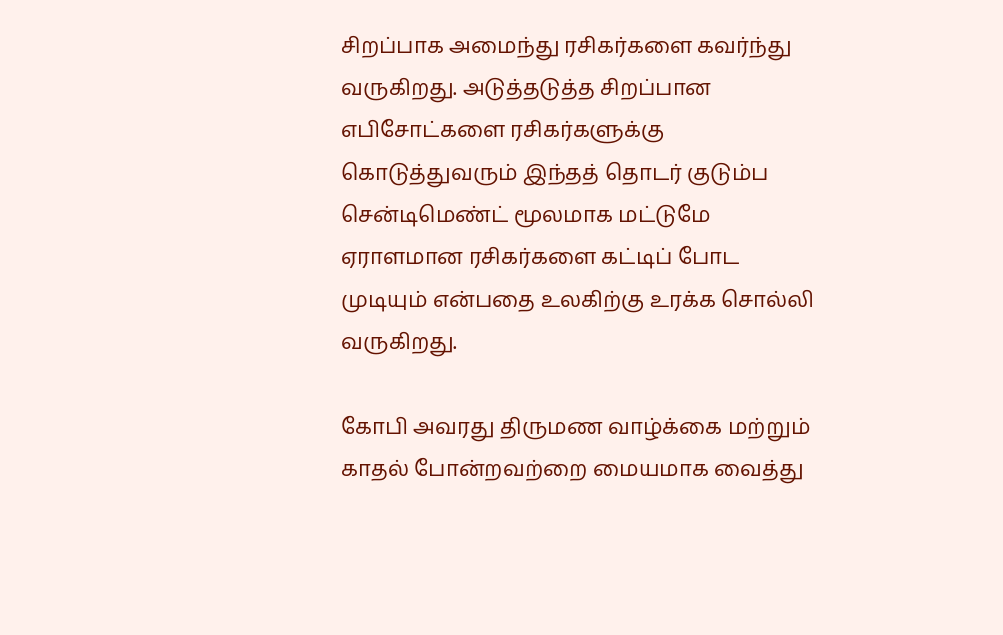சிறப்பாக அமைந்து ரசிகர்களை கவர்ந்து வருகிறது. அடுத்தடுத்த சிறப்பான எபிசோட்களை ரசிகர்களுக்கு கொடுத்துவரும் இந்தத் தொடர் குடும்ப சென்டிமெண்ட் மூலமாக மட்டுமே ஏராளமான ரசிகர்களை கட்டிப் போட முடியும் என்பதை உலகிற்கு உரக்க சொல்லி வருகிறது.

கோபி அவரது திருமண வாழ்க்கை மற்றும் காதல் போன்றவற்றை மையமாக வைத்து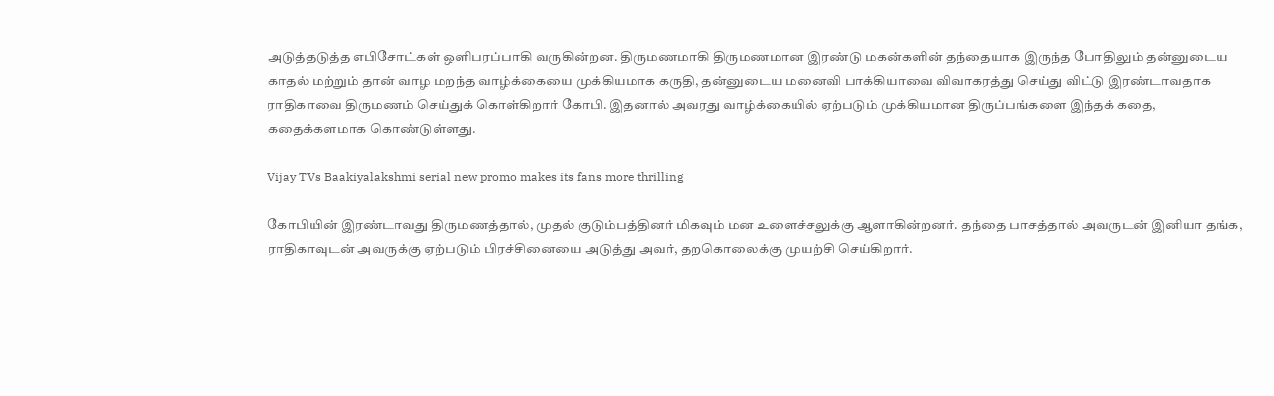அடுத்தடுத்த எபிசோட்கள் ஒளிபரப்பாகி வருகின்றன. திருமணமாகி திருமணமான இரண்டு மகன்களின் தந்தையாக இருந்த போதிலும் தன்னுடைய காதல் மற்றும் தான் வாழ மறந்த வாழ்க்கையை முக்கியமாக கருதி, தன்னுடைய மனைவி பாக்கியாவை விவாகரத்து செய்து விட்டு இரண்டாவதாக ராதிகாவை திருமணம் செய்துக் கொள்கிறார் கோபி. இதனால் அவரது வாழ்க்கையில் ஏற்படும் முக்கியமான திருப்பங்களை இந்தக் கதை, கதைக்களமாக கொண்டுள்ளது.

Vijay TVs Baakiyalakshmi serial new promo makes its fans more thrilling

கோபியின் இரண்டாவது திருமணத்தால், முதல் குடும்பத்தினர் மிகவும் மன உளைச்சலுக்கு ஆளாகின்றனர். தந்தை பாசத்தால் அவருடன் இனியா தங்க, ராதிகாவுடன் அவருக்கு ஏற்படும் பிரச்சினையை அடுத்து அவர், தறகொலைக்கு முயற்சி செய்கிறார்.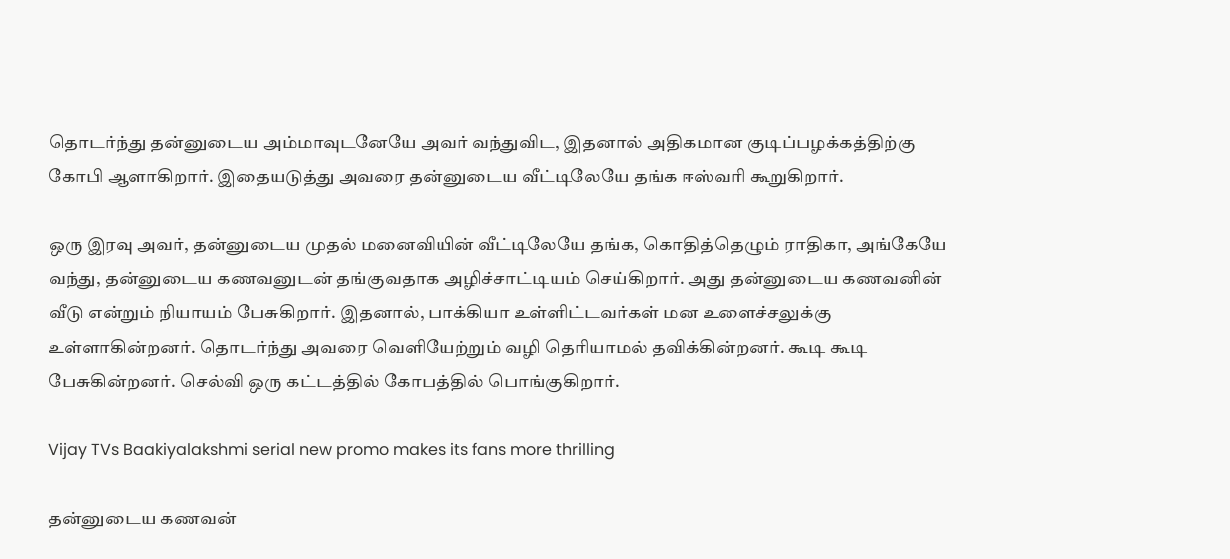தொடர்ந்து தன்னுடைய அம்மாவுடனேயே அவர் வந்துவிட, இதனால் அதிகமான குடிப்பழக்கத்திற்கு கோபி ஆளாகிறார். இதையடுத்து அவரை தன்னுடைய வீட்டிலேயே தங்க ஈஸ்வரி கூறுகிறார்.

ஒரு இரவு அவர், தன்னுடைய முதல் மனைவியின் வீட்டிலேயே தங்க, கொதித்தெழும் ராதிகா, அங்கேயே வந்து, தன்னுடைய கணவனுடன் தங்குவதாக அழிச்சாட்டியம் செய்கிறார். அது தன்னுடைய கணவனின் வீடு என்றும் நியாயம் பேசுகிறார். இதனால், பாக்கியா உள்ளிட்டவர்கள் மன உளைச்சலுக்கு உள்ளாகின்றனர். தொடர்ந்து அவரை வெளியேற்றும் வழி தெரியாமல் தவிக்கின்றனர். கூடி கூடி பேசுகின்றனர். செல்வி ஒரு கட்டத்தில் கோபத்தில் பொங்குகிறார்.

Vijay TVs Baakiyalakshmi serial new promo makes its fans more thrilling

தன்னுடைய கணவன்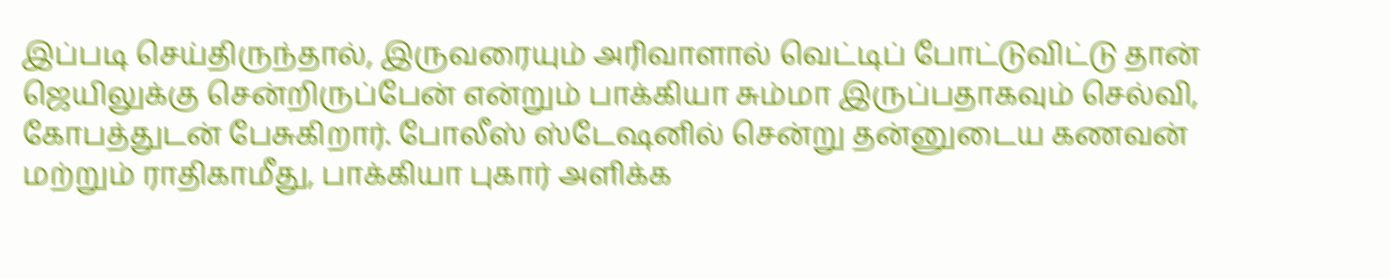இப்படி செய்திருந்தால், இருவரையும் அரிவாளால் வெட்டிப் போட்டுவிட்டு தான் ஜெயிலுக்கு சென்றிருப்பேன் என்றும் பாக்கியா சும்மா இருப்பதாகவும் செல்வி, கோபத்துடன் பேசுகிறார். போலீஸ் ஸ்டேஷனில் சென்று தன்னுடைய கணவன் மற்றும் ராதிகாமீது, பாக்கியா புகார் அளிக்க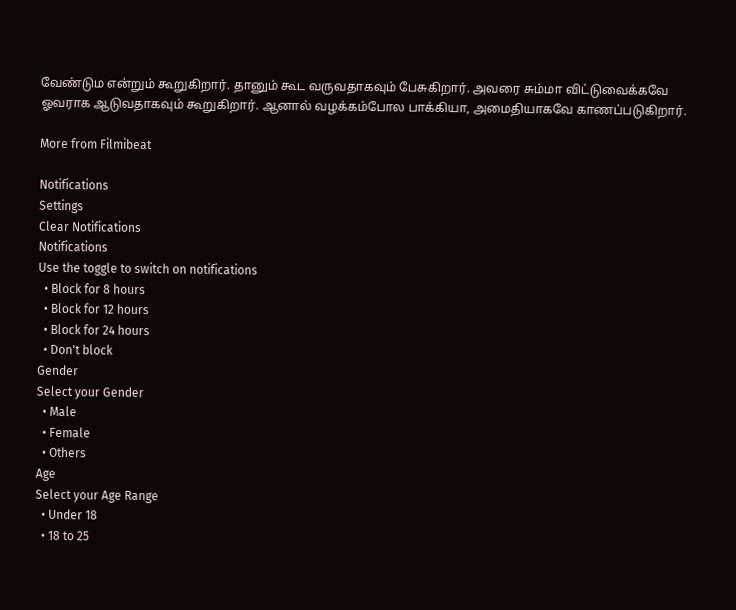வேண்டும என்றும் கூறுகிறார். தானும் கூட வருவதாகவும் பேசுகிறார். அவரை சும்மா விட்டுவைக்கவே ஓவராக ஆடுவதாகவும் கூறுகிறார். ஆனால் வழக்கம்போல பாக்கியா, அமைதியாகவே காணப்படுகிறார்.

More from Filmibeat

Notifications
Settings
Clear Notifications
Notifications
Use the toggle to switch on notifications
  • Block for 8 hours
  • Block for 12 hours
  • Block for 24 hours
  • Don't block
Gender
Select your Gender
  • Male
  • Female
  • Others
Age
Select your Age Range
  • Under 18
  • 18 to 25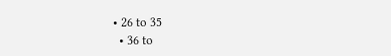• 26 to 35
  • 36 to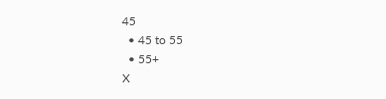45
  • 45 to 55
  • 55+
X